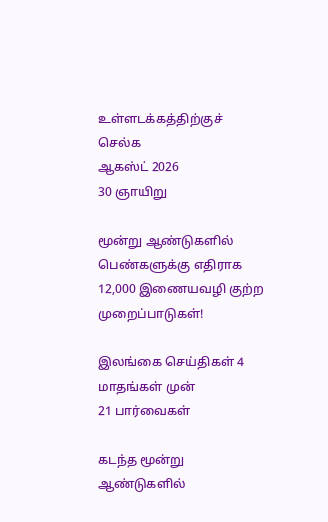உள்ளடக்கத்திற்குச் செல்க
ஆகஸ்ட் 2026
30 ஞாயிறு

மூன்று ஆண்டுகளில் பெண்களுக்கு எதிராக 12,000 இணையவழி குற்ற முறைப்பாடுகள்!

இலங்கை செய்திகள் 4 மாதங்கள் முன்
21 பார்வைகள்

கடந்த மூன்று ஆண்டுகளில்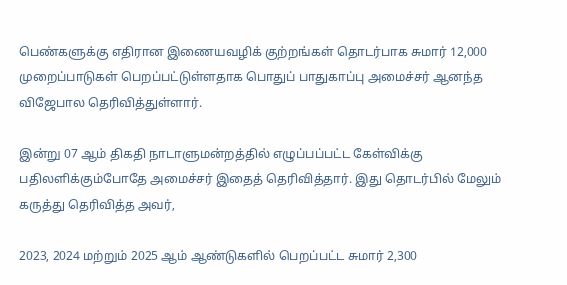பெண்களுக்கு எதிரான இணையவழிக் குற்றங்கள் தொடர்பாக சுமார் 12,000 முறைப்பாடுகள் பெறப்பட்டுள்ளதாக பொதுப் பாதுகாப்பு அமைச்சர் ஆனந்த விஜேபால தெரிவித்துள்ளார்.

இன்று 07 ஆம் திகதி நாடாளுமன்றத்தில் எழுப்பப்பட்ட கேள்விக்கு பதிலளிக்கும்போதே அமைச்சர் இதைத் தெரிவித்தார். இது தொடர்பில் மேலும் கருத்து தெரிவித்த அவர்,

2023, 2024 மற்றும் 2025 ஆம் ஆண்டுகளில் பெறப்பட்ட சுமார் 2,300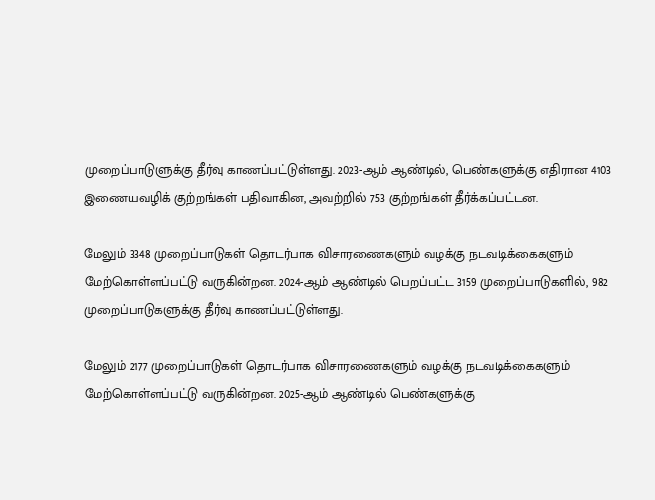முறைப்பாடுளுக்கு தீர்வு காணப்பட்டுள்ளது. 2023-ஆம் ஆண்டில், பெண்களுக்கு எதிரான 4103 இணையவழிக் குற்றங்கள் பதிவாகின, அவற்றில் 753 குற்றங்கள் தீர்க்கப்பட்டன.

மேலும் 3348 முறைப்பாடுகள் தொடர்பாக விசாரணைகளும் வழக்கு நடவடிக்கைகளும் மேற்கொள்ளப்பட்டு வருகின்றன. 2024-ஆம் ஆண்டில் பெறப்பட்ட 3159 முறைப்பாடுகளில், 982 முறைப்பாடுகளுக்கு தீர்வு காணப்பட்டுள்ளது.

மேலும் 2177 முறைப்பாடுகள் தொடர்பாக விசாரணைகளும் வழக்கு நடவடிக்கைகளும் மேற்கொள்ளப்பட்டு வருகின்றன. 2025-ஆம் ஆண்டில் பெண்களுக்கு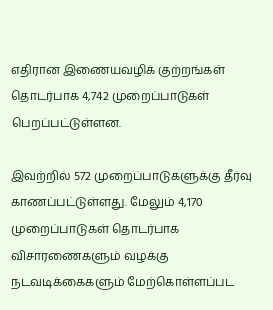எதிரான இணையவழிக் குற்றங்கள் தொடர்பாக 4,742 முறைப்பாடுகள் பெறப்பட்டுள்ளன.

இவற்றில் 572 முறைப்பாடுகளுக்கு தீர்வு காணப்பட்டுள்ளது. மேலும் 4,170 முறைப்பாடுகள் தொடர்பாக விசாரணைகளும் வழக்கு நடவடிக்கைகளும் மேற்கொள்ளப்பட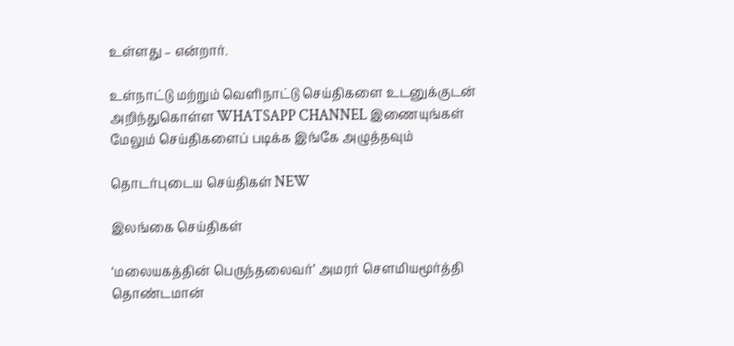உள்ளது – என்றார்.

உள்நாட்டு மற்றும் வெளிநாட்டு செய்திகளை உடனுக்குடன் அறிந்துகொள்ள WHATSAPP CHANNEL இணையுங்கள்
மேலும் செய்திகளைப் படிக்க இங்கே அழுத்தவும்

தொடர்புடைய செய்திகள் NEW

இலங்கை செய்திகள்

‘மலையகத்தின் பெருந்தலைவர்’ அமரர் சௌமியமூர்த்தி தொண்டமான்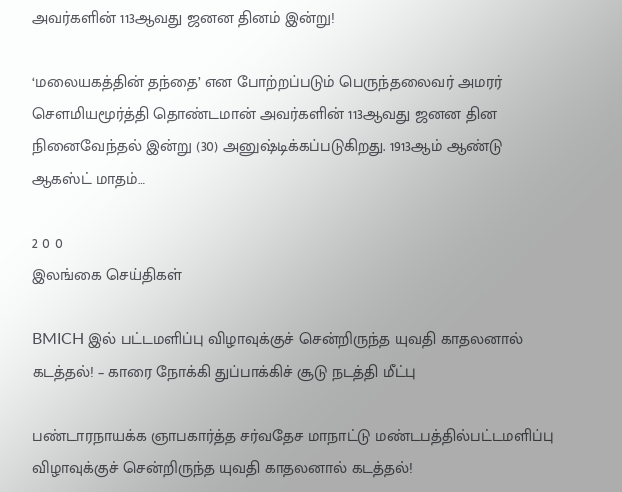அவர்களின் 113ஆவது ஜனன தினம் இன்று!

‘மலையகத்தின் தந்தை’ என போற்றப்படும் பெருந்தலைவர் அமரர் சௌமியமூர்த்தி தொண்டமான் அவர்களின் 113ஆவது ஜனன தின நினைவேந்தல் இன்று (30) அனுஷ்டிக்கப்படுகிறது. 1913ஆம் ஆண்டு ஆகஸ்ட் மாதம்…

2 0 0
இலங்கை செய்திகள்

BMICH இல் பட்டமளிப்பு விழாவுக்குச் சென்றிருந்த யுவதி காதலனால் கடத்தல்! – காரை நோக்கி துப்பாக்கிச் சூடு நடத்தி மீட்பு

பண்டாரநாயக்க ஞாபகார்த்த சர்வதேச மாநாட்டு மண்டபத்தில்பட்டமளிப்பு விழாவுக்குச் சென்றிருந்த யுவதி காதலனால் கடத்தல்!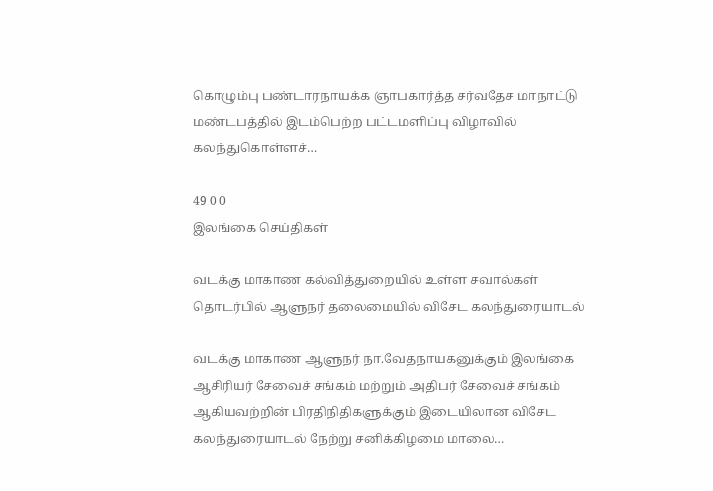கொழும்பு பண்டாரநாயக்க ஞாபகார்த்த சர்வதேச மாநாட்டு மண்டபத்தில் இடம்பெற்ற பட்டமளிப்பு விழாவில் கலந்துகொள்ளச்…

49 0 0
இலங்கை செய்திகள்

வடக்கு மாகாண கல்வித்துறையில் உள்ள சவால்கள் தொடர்பில் ஆளுநர் தலைமையில் விசேட கலந்துரையாடல்

வடக்கு மாகாண ஆளுநர் நா.வேதநாயகனுக்கும் இலங்கை ஆசிரியர் சேவைச் சங்கம் மற்றும் அதிபர் சேவைச் சங்கம் ஆகியவற்றின் பிரதிநிதிகளுக்கும் இடையிலான விசேட கலந்துரையாடல் நேற்று சனிக்கிழமை மாலை…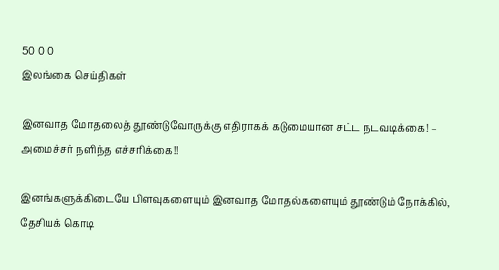50 0 0
இலங்கை செய்திகள்

இனவாத மோதலைத் தூண்டுவோருக்கு எதிராகக் கடுமையான சட்ட நடவடிக்கை! – அமைச்சர் நளிந்த எச்சரிக்கை!!

இனங்களுக்கிடையே பிளவுகளையும் இனவாத மோதல்களையும் தூண்டும் நோக்கில், தேசியக் கொடி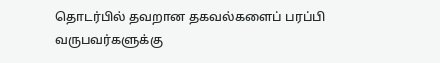தொடர்பில் தவறான தகவல்களைப் பரப்பி வருபவர்களுக்கு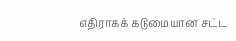எதிராகக் கடுமையான சட்ட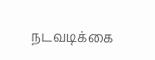நடவடிக்கை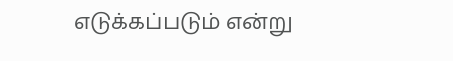எடுக்கப்படும் என்று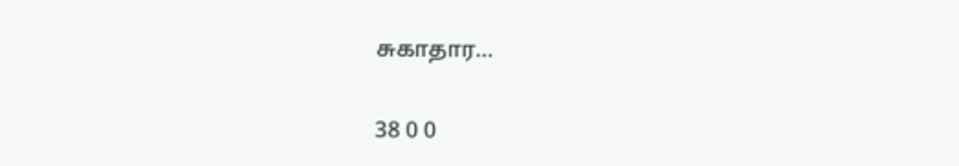சுகாதார…

38 0 0